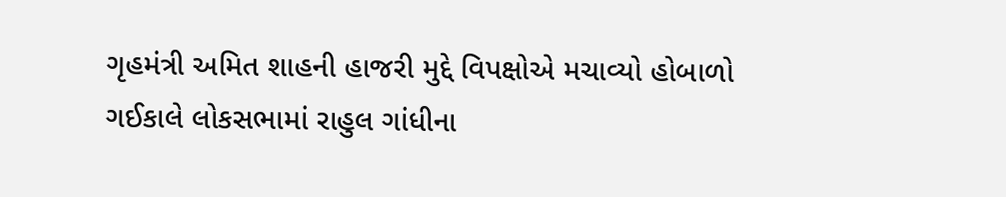ગૃહમંત્રી અમિત શાહની હાજરી મુદ્દે વિપક્ષોએ મચાવ્યો હોબાળો
ગઈકાલે લોકસભામાં રાહુલ ગાંધીના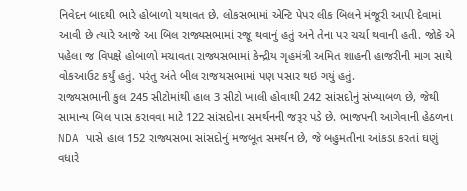નિવેદન બાદથી ભારે હોબાળો યથાવત છે. લોકસભામાં એન્ટિ પેપર લીક બિલને મંજૂરી આપી દેવામાં આવી છે ત્યારે આજે આ બિલ રાજ્યસભામાં રજૂ થવાનું હતું અને તેના પર ચર્ચા થવાની હતી. જોકે એ પહેલા જ વિપક્ષે હોબાળો મચાવતા રાજ્યસભામાં કેન્દ્રીય ગૃહમંત્રી અમિત શાહની હાજરીની માગ સાથે વોકઆઉટ કર્યું હતું. પરંતુ અંતે બીલ રાજયસભામાં પણ પસાર થઇ ગયું હતું.
રાજ્યસભાની કુલ 245 સીટોમાંથી હાલ 3 સીટો ખાલી હોવાથી 242 સાંસદોનું સંખ્યાબળ છે, જેથી સામાન્ય બિલ પાસ કરાવવા માટે 122 સાંસદોના સમર્થનની જરૂર પડે છે. ભાજપની આગેવાની હેઠળના NDA પાસે હાલ 152 રાજ્યસભા સાંસદોનું મજબૂત સમર્થન છે, જે બહુમતીના આંકડા કરતાં ઘણું વધારે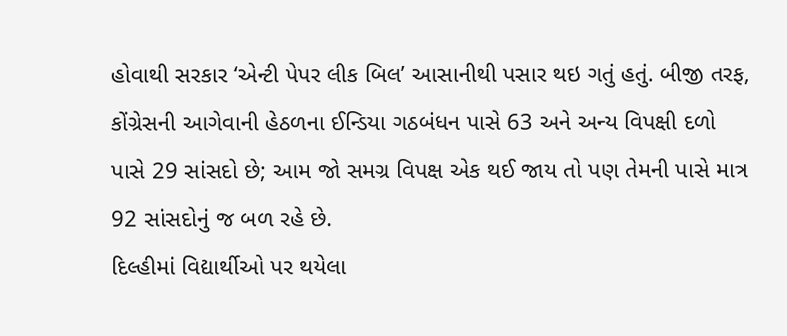હોવાથી સરકાર ‘એન્ટી પેપર લીક બિલ’ આસાનીથી પસાર થઇ ગતું હતું. બીજી તરફ, કોંગ્રેસની આગેવાની હેઠળના ઈન્ડિયા ગઠબંધન પાસે 63 અને અન્ય વિપક્ષી દળો પાસે 29 સાંસદો છે; આમ જો સમગ્ર વિપક્ષ એક થઈ જાય તો પણ તેમની પાસે માત્ર 92 સાંસદોનું જ બળ રહે છે.
દિલ્હીમાં વિદ્યાર્થીઓ પર થયેલા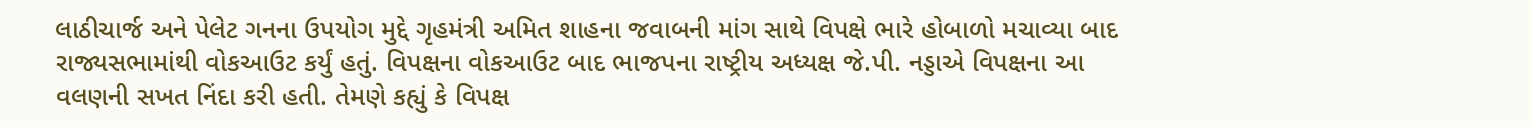લાઠીચાર્જ અને પેલેટ ગનના ઉપયોગ મુદ્દે ગૃહમંત્રી અમિત શાહના જવાબની માંગ સાથે વિપક્ષે ભારે હોબાળો મચાવ્યા બાદ રાજ્યસભામાંથી વોકઆઉટ કર્યું હતું. વિપક્ષના વોકઆઉટ બાદ ભાજપના રાષ્ટ્રીય અધ્યક્ષ જે.પી. નડ્ડાએ વિપક્ષના આ વલણની સખત નિંદા કરી હતી. તેમણે કહ્યું કે વિપક્ષ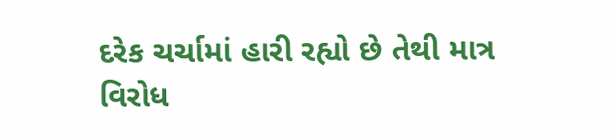દરેક ચર્ચામાં હારી રહ્યો છે તેથી માત્ર વિરોધ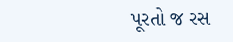પૂરતો જ રસ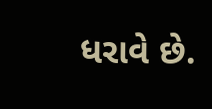ધરાવે છે.